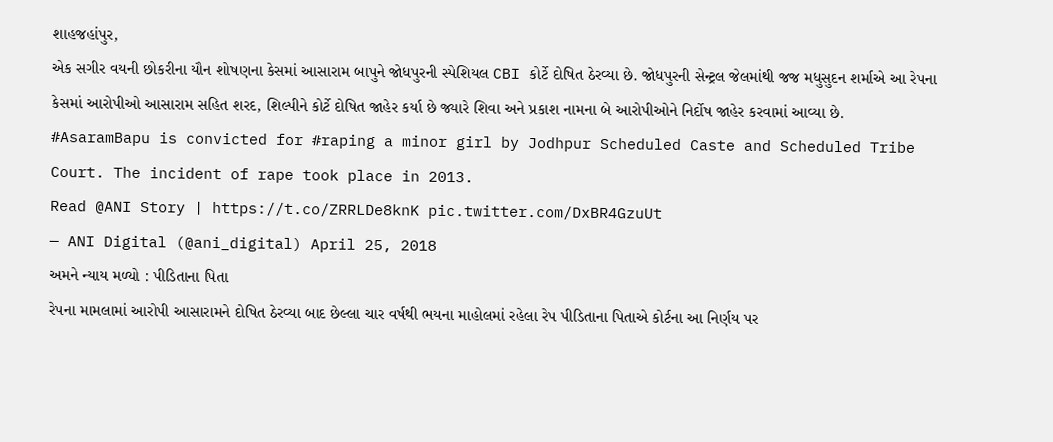શાહજહાંપુર,
એક સગીર વયની છોકરીના યૌન શોષણના કેસમાં આસારામ બાપુને જોધપુરની સ્પેશિયલ CBI કોર્ટે દોષિત ઠેરવ્યા છે. જોધપુરની સેન્ટ્રલ જેલમાંથી જજ મધુસુદન શર્માએ આ રેપના કેસમાં આરોપીઓ આસારામ સહિત શરદ, શિલ્પીને કોર્ટે દોષિત જાહેર કર્યા છે જ્યારે શિવા અને પ્રકાશ નામના બે આરોપીઓને નિર્દોષ જાહેર કરવામાં આવ્યા છે.
#AsaramBapu is convicted for #raping a minor girl by Jodhpur Scheduled Caste and Scheduled Tribe Court. The incident of rape took place in 2013.
Read @ANI Story | https://t.co/ZRRLDe8knK pic.twitter.com/DxBR4GzuUt
— ANI Digital (@ani_digital) April 25, 2018
અમને ન્યાય મળ્યો : પીડિતાના પિતા
રેપના મામલામાં આરોપી આસારામને દોષિત ઠેરવ્યા બાદ છેલ્લા ચાર વર્ષથી ભયના માહોલમાં રહેલા રેપ પીડિતાના પિતાએ કોર્ટના આ નિર્ણય પર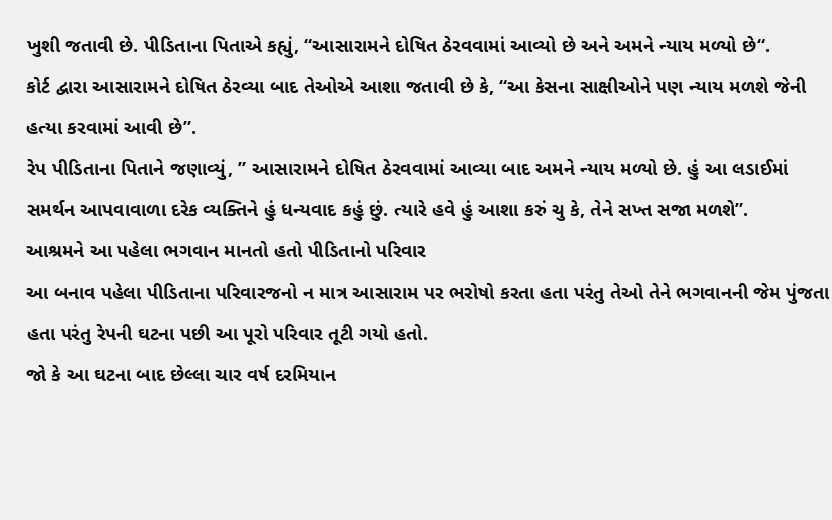ખુશી જતાવી છે. પીડિતાના પિતાએ કહ્યું, “આસારામને દોષિત ઠેરવવામાં આવ્યો છે અને અમને ન્યાય મળ્યો છે“.
કોર્ટ દ્વારા આસારામને દોષિત ઠેરવ્યા બાદ તેઓએ આશા જતાવી છે કે, “આ કેસના સાક્ષીઓને પણ ન્યાય મળશે જેની હત્યા કરવામાં આવી છે”.
રેપ પીડિતાના પિતાને જણાવ્યું, ” આસારામને દોષિત ઠેરવવામાં આવ્યા બાદ અમને ન્યાય મળ્યો છે. હું આ લડાઈમાં સમર્થન આપવાવાળા દરેક વ્યક્તિને હું ધન્યવાદ કહું છું. ત્યારે હવે હું આશા કરું ચુ કે, તેને સખ્ત સજા મળશે”.
આશ્રમને આ પહેલા ભગવાન માનતો હતો પીડિતાનો પરિવાર
આ બનાવ પહેલા પીડિતાના પરિવારજનો ન માત્ર આસારામ પર ભરોષો કરતા હતા પરંતુ તેઓ તેને ભગવાનની જેમ પુંજતા હતા પરંતુ રેપની ઘટના પછી આ પૂરો પરિવાર તૂટી ગયો હતો.
જો કે આ ઘટના બાદ છેલ્લા ચાર વર્ષ દરમિયાન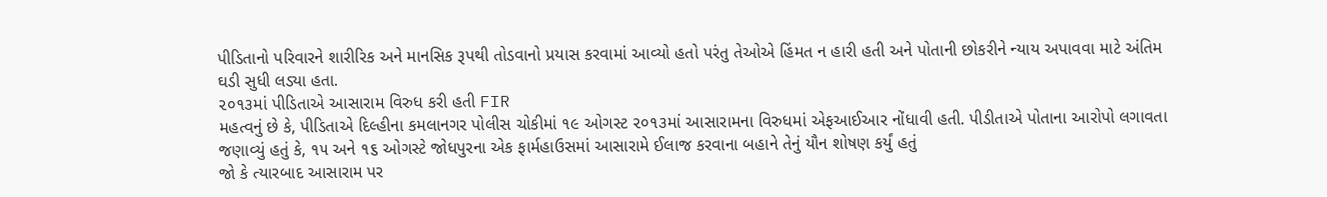પીડિતાનો પરિવારને શારીરિક અને માનસિક રૂપથી તોડવાનો પ્રયાસ કરવામાં આવ્યો હતો પરંતુ તેઓએ હિંમત ન હારી હતી અને પોતાની છોકરીને ન્યાય અપાવવા માટે અંતિમ ઘડી સુધી લડ્યા હતા.
૨૦૧૩માં પીડિતાએ આસારામ વિરુધ કરી હતી FIR
મહત્વનું છે કે, પીડિતાએ દિલ્હીના કમલાનગર પોલીસ ચોકીમાં ૧૯ ઓગસ્ટ ૨૦૧૩માં આસારામના વિરુધમાં એફઆઈઆર નોંધાવી હતી. પીડીતાએ પોતાના આરોપો લગાવતા જણાવ્યું હતું કે, ૧૫ અને ૧૬ ઓગસ્ટે જોધપુરના એક ફાર્મહાઉસમાં આસારામે ઈલાજ કરવાના બહાને તેનું યૌન શોષણ કર્યું હતું
જો કે ત્યારબાદ આસારામ પર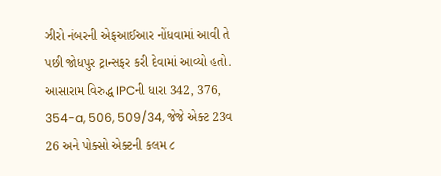ઝીરો નંબરની એફઆઈઆર નોંધવામાં આવી તે પછી જોધપુર ટ્રાન્સફર કરી દેવામાં આવ્યો હતો. આસારામ વિરુદ્ધ IPCની ધારા 342, 376, 354-a, 506, 509/34, જેજે એક્ટ 23વ 26 અને પોક્સો એક્ટની કલમ ૮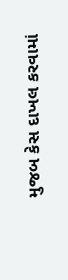મુજબ કેસ દાખલ કરવામાં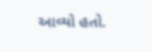આવ્યો હતો.